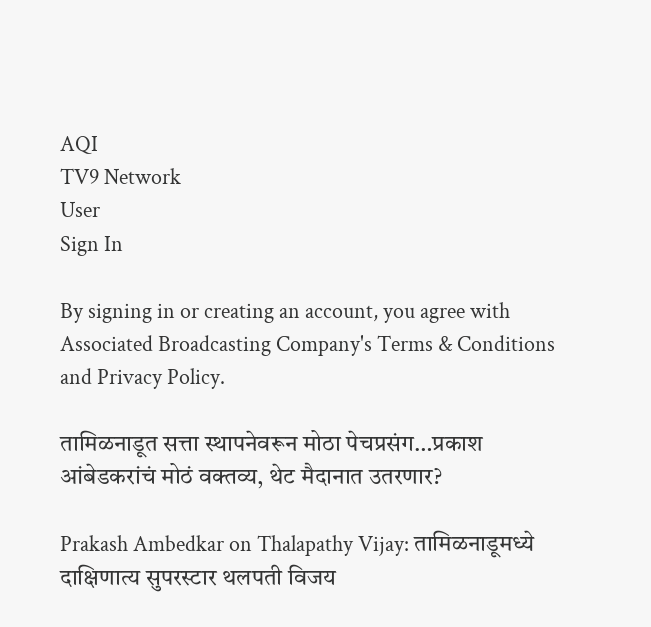AQI
TV9 Network
User
Sign In

By signing in or creating an account, you agree with Associated Broadcasting Company's Terms & Conditions and Privacy Policy.

तामिळनाडूत सत्ता स्थापनेवरून मोठा पेचप्रसंग…प्रकाश आंबेडकरांचं मोठं वक्तव्य, थेट मैदानात उतरणार?

Prakash Ambedkar on Thalapathy Vijay: तामिळनाडूमध्ये दाक्षिणात्य सुपरस्टार थलपती विजय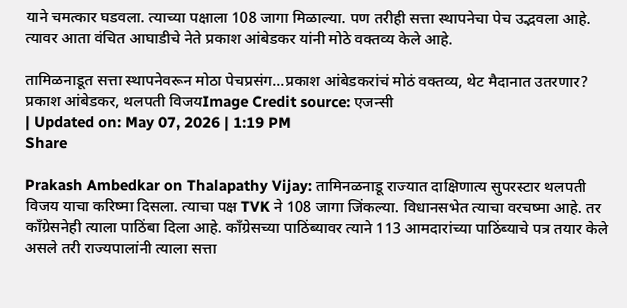याने चमत्कार घडवला. त्याच्या पक्षाला 108 जागा मिळाल्या. पण तरीही सत्ता स्थापनेचा पेच उद्भवला आहे. त्यावर आता वंचित आघाडीचे नेते प्रकाश आंबेडकर यांनी मोठे वक्तव्य केले आहे.

तामिळनाडूत सत्ता स्थापनेवरून मोठा पेचप्रसंग...प्रकाश आंबेडकरांचं मोठं वक्तव्य, थेट मैदानात उतरणार?
प्रकाश आंबेडकर, थलपती विजयImage Credit source: एजन्सी
| Updated on: May 07, 2026 | 1:19 PM
Share

Prakash Ambedkar on Thalapathy Vijay: तामिनळनाडू राज्यात दाक्षिणात्य सुपरस्टार थलपती विजय याचा करिष्मा दिसला. त्याचा पक्ष TVK ने 108 जागा जिंकल्या. विधानसभेत त्याचा वरचष्मा आहे. तर काँग्रेसनेही त्याला पाठिंबा दिला आहे. काँग्रेसच्या पाठिंब्यावर त्याने 113 आमदारांच्या पाठिंब्याचे पत्र तयार केले असले तरी राज्यपालांनी त्याला सत्ता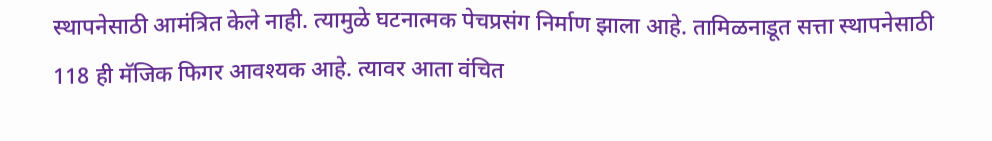स्थापनेसाठी आमंत्रित केले नाही. त्यामुळे घटनात्मक पेचप्रसंग निर्माण झाला आहे. तामिळनाडूत सत्ता स्थापनेसाठी 118 ही मॅजिक फिगर आवश्यक आहे. त्यावर आता वंचित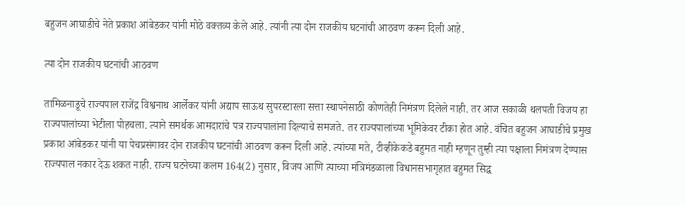बहुजन आघाडीचे नेते प्रकाश आंबेडकर यांनी मोठे वक्तव्य केले आहे. त्यांनी त्या दोन राजकीय घटनांची आठवण करून दिली आहे.

त्या दोन राजकीय घटनांची आठवण

तामिळनाडूचे राज्यपाल राजेंद्र विश्वनाथ आर्लेकर यांनी अद्याप साऊथ सुपरस्टारला सत्ता स्थापनेसाठी कोणतेही निमंत्रण दिलेले नाही. तर आज सकाळी थलपती विजय हा राज्यपालांच्या भेटीला पोहचला. त्याने समर्थक आमदारांचे पत्र राज्यपालांना दिल्याचे समजते. तर राज्यपालांच्या भूमिकेवर टीका होत आहे. वंचित बहुजन आघाडीचे प्रमुख प्रकाश आंबेडकर यांनी या पेचप्रसंगावर दोन राजकीय घटनांची आठवण करून दिली आहे. त्यांच्या मते, टीव्हीकेकडे बहुमत नाही म्हणून तुम्ही त्या पक्षाला निमंत्रण देण्यास राज्यपाल नकार देऊ शकत नाही. राज्य घटनेच्या कलम 164(2) नुसार, विजय आणि त्याच्या मंत्रिमंडळाला विधानसभागृहात बहुमत सिद्ध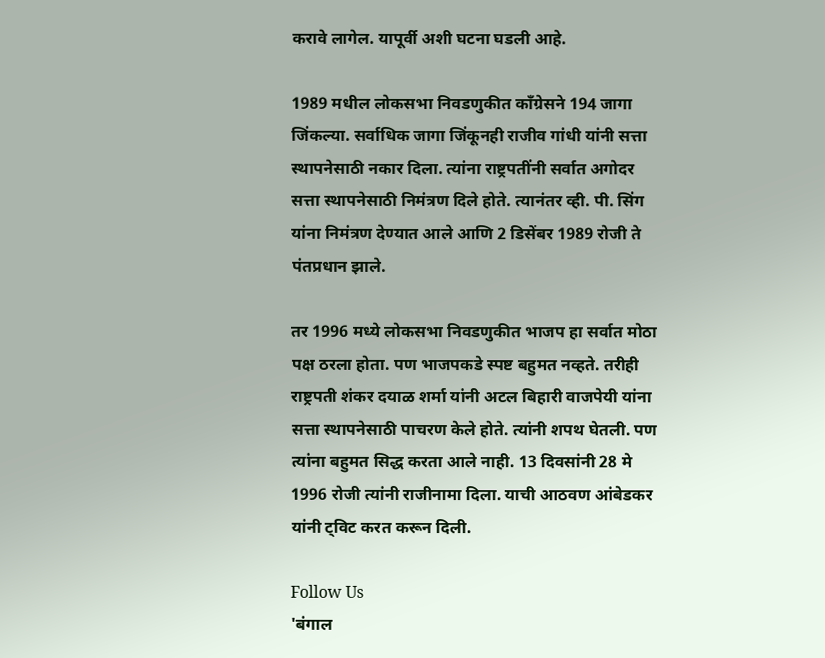करावे लागेल. यापूर्वी अशी घटना घडली आहे.

1989 मधील लोकसभा निवडणुकीत काँग्रेसने 194 जागा जिंकल्या. सर्वाधिक जागा जिंकूनही राजीव गांधी यांनी सत्ता स्थापनेसाठी नकार दिला. त्यांना राष्ट्रपतींनी सर्वात अगोदर सत्ता स्थापनेसाठी निमंत्रण दिले होते. त्यानंतर व्ही. पी. सिंग यांना निमंत्रण देण्यात आले आणि 2 डिसेंबर 1989 रोजी ते पंतप्रधान झाले.

तर 1996 मध्ये लोकसभा निवडणुकीत भाजप हा सर्वात मोठा पक्ष ठरला होता. पण भाजपकडे स्पष्ट बहुमत नव्हते. तरीही राष्ट्रपती शंकर दयाळ शर्मा यांनी अटल बिहारी वाजपेयी यांना सत्ता स्थापनेसाठी पाचरण केले होते. त्यांनी शपथ घेतली. पण त्यांना बहुमत सिद्ध करता आले नाही. 13 दिवसांनी 28 मे 1996 रोजी त्यांनी राजीनामा दिला. याची आठवण आंबेडकर यांनी ट्विट करत करून दिली.

Follow Us
'बंगाल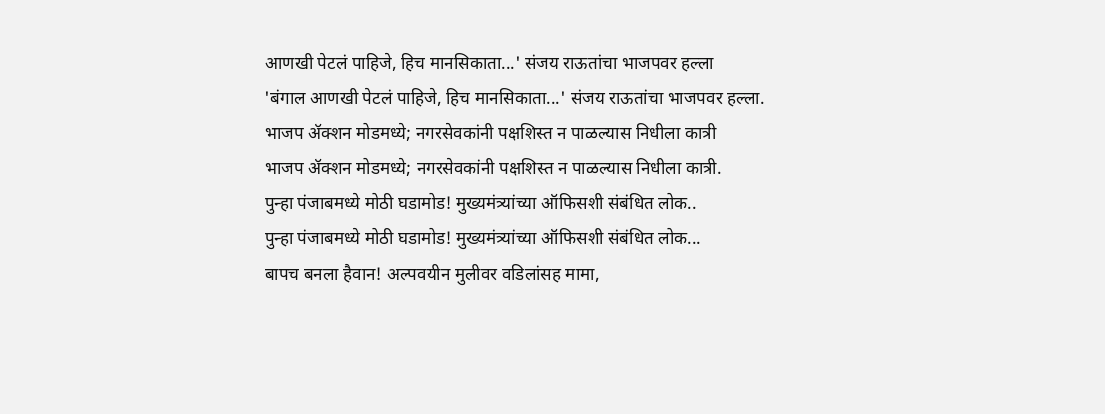आणखी पेटलं पाहिजे, हिच मानसिकाता...' संजय राऊतांचा भाजपवर हल्ला
'बंगाल आणखी पेटलं पाहिजे, हिच मानसिकाता...' संजय राऊतांचा भाजपवर हल्ला.
भाजप ॲक्शन मोडमध्ये; नगरसेवकांनी पक्षशिस्त न पाळल्यास निधीला कात्री
भाजप ॲक्शन मोडमध्ये; नगरसेवकांनी पक्षशिस्त न पाळल्यास निधीला कात्री.
पुन्हा पंजाबमध्ये मोठी घडामोड! मुख्यमंत्र्यांच्या ऑफिसशी संबंधित लोक..
पुन्हा पंजाबमध्ये मोठी घडामोड! मुख्यमंत्र्यांच्या ऑफिसशी संबंधित लोक...
बापच बनला हैवान! अल्पवयीन मुलीवर वडिलांसह मामा,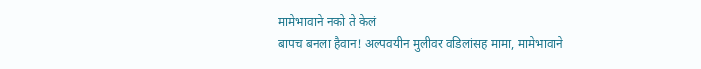मामेभावाने नको ते केलं
बापच बनला हैवान! अल्पवयीन मुलीवर वडिलांसह मामा, मामेभावाने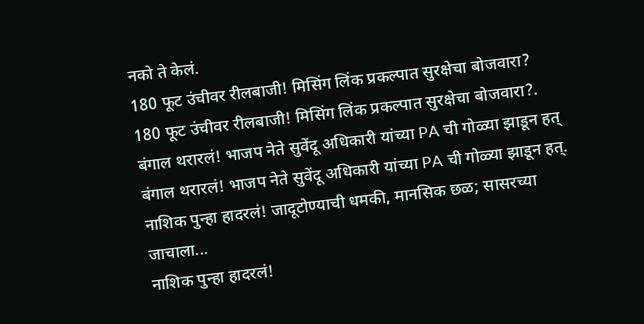नको ते केलं.
180 फूट उंचीवर रीलबाजी! मिसिंग लिंक प्रकल्पात सुरक्षेचा बोजवारा?
180 फूट उंचीवर रीलबाजी! मिसिंग लिंक प्रकल्पात सुरक्षेचा बोजवारा?.
बंगाल थरारलं! भाजप नेते सुवेंदू अधिकारी यांच्या PA ची गोळ्या झाडून हत्
बंगाल थरारलं! भाजप नेते सुवेंदू अधिकारी यांच्या PA ची गोळ्या झाडून हत्.
नाशिक पुन्हा हादरलं! जादूटोण्याची धमकी, मानसिक छळ; सासरच्या जाचाला...
नाशिक पुन्हा हादरलं!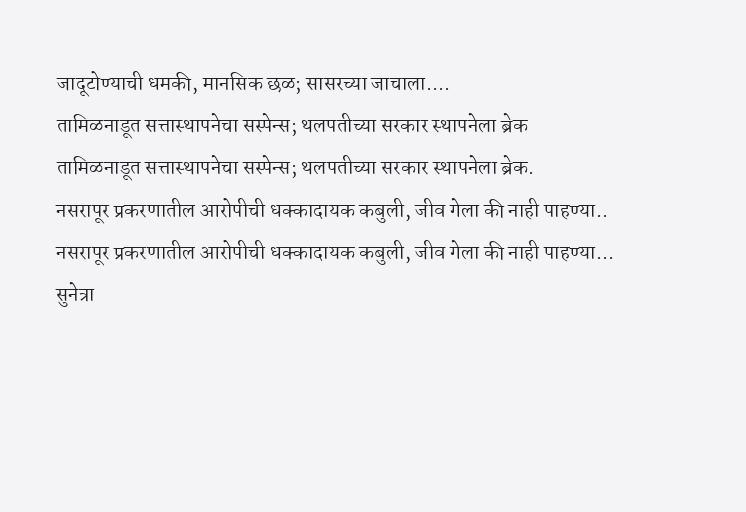जादूटोण्याची धमकी, मानसिक छळ; सासरच्या जाचाला....
तामिळनाडूत सत्तास्थापनेचा सस्पेन्स; थलपतीच्या सरकार स्थापनेला ब्रेक
तामिळनाडूत सत्तास्थापनेचा सस्पेन्स; थलपतीच्या सरकार स्थापनेला ब्रेक.
नसरापूर प्रकरणातील आरोपीची धक्कादायक कबुली, जीव गेला की नाही पाहण्या..
नसरापूर प्रकरणातील आरोपीची धक्कादायक कबुली, जीव गेला की नाही पाहण्या...
सुनेत्रा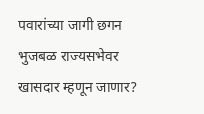पवारांच्या जागी छगन भुजबळ राज्यसभेवर खासदार म्हणून जाणार?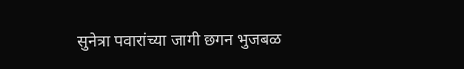सुनेत्रा पवारांच्या जागी छगन भुजबळ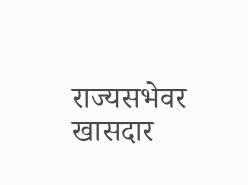राज्यसभेवर खासदार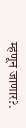म्हणून जाणार?.